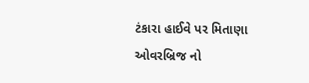ટંકારા હાઈવે પર મિતાણા ઓવરબ્રિજ નો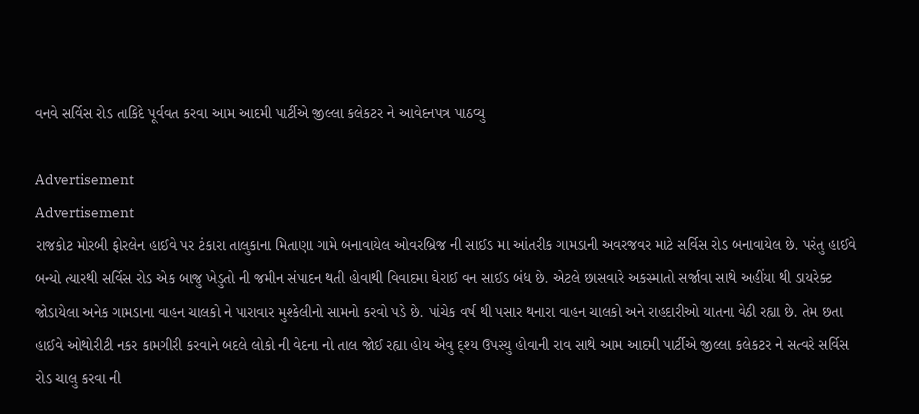વનવે સર્વિસ રોડ તાકિદે પૂર્વવત કરવા આમ આદમી પાર્ટીએ જીલ્લા કલેકટર ને આવેદનપત્ર પાઠવ્યુ

Advertisement
Advertisement
રાજકોટ મોરબી ફોરલેન હાઈવે પર ટંકારા તાલુકાના મિતાણા ગામે બનાવાયેલ ઓવરબ્રિજ ની સાઈડ મા આંતરીક ગામડાની અવરજવર માટે સર્વિસ રોડ બનાવાયેલ છે. પરંતુ હાઈવે બન્યો ત્યારથી સર્વિસ રોડ એક બાજુ ખેડુતો ની જમીન સંપાદન થતી હોવાથી વિવાદમા ઘેરાઈ વન સાઈડ બંધ છે. એટલે છાસવારે અકસ્માતો સર્જાવા સાથે અહીંયા થી ડાયરેક્ટ જોડાયેલા અનેક ગામડાના વાહન ચાલકો ને પારાવાર મુશ્કેલીનો સામનો કરવો પડે છે. પાંચેક વર્ષ થી પસાર થનારા વાહન ચાલકો અને રાહદારીઓ યાતના વેઠી રહ્યા છે. તેમ છતા હાઈવે ઓથોરીટી નકર કામગીરી કરવાને બદલે લોકો ની વેદના નો તાલ જોઈ રહ્યા હોય એવુ દ્શ્ય ઉપસ્યુ હોવાની રાવ સાથે આમ આદમી પાર્ટીએ જીલ્લા કલેકટર ને સત્વરે સર્વિસ રોડ ચાલુ કરવા ની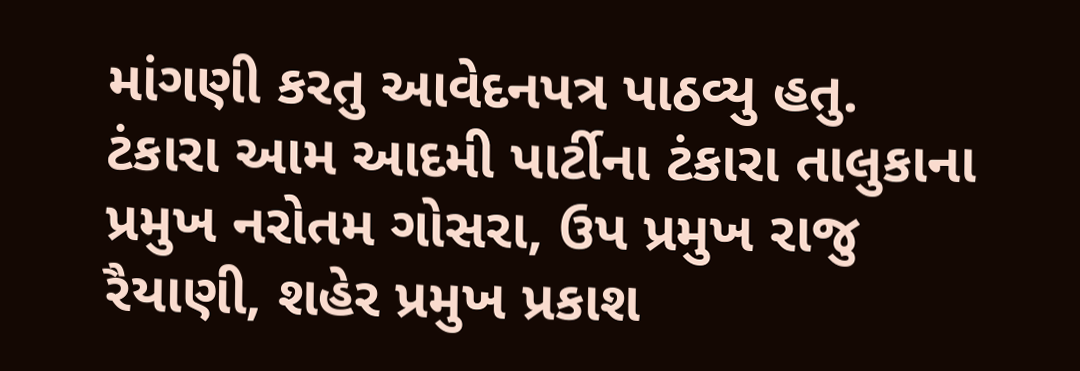માંગણી કરતુ આવેદનપત્ર પાઠવ્યુ હતુ.
ટંકારા આમ આદમી પાર્ટીના ટંકારા તાલુકાના પ્રમુખ નરોતમ ગોસરા, ઉપ પ્રમુખ રાજુ રૈયાણી, શહેર પ્રમુખ પ્રકાશ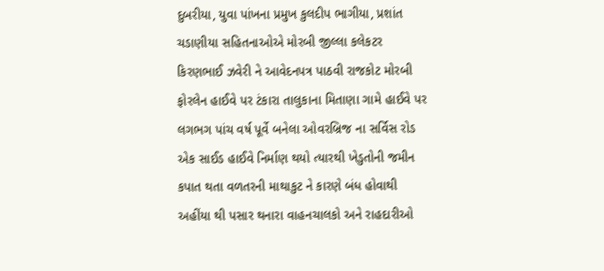દુબરીયા, યુવા પાંખના પ્રમુખ કુલદીપ ભાગીયા, પ્રશાંત ચડાણીયા સહિતનાઓએ મોરબી જીલ્લા કલેકટર કિરણભાઈ ઝવેરી ને આવેદનપત્ર પાઠવી રાજકોટ મોરબી ફોરલેન હાઈવે પર ટંકારા તાલુકાના મિતાણા ગામે હાઈવે પર લગભગ પાંચ વર્ષ પૂર્વે બનેલા ઓવરબ્રિજ ના સર્વિસ રોડ એક સાઈડ હાઈવે નિર્માણ થયો ત્યારથી ખેડુતોની જમીન કપાત થતા વળતરની માથાકુટ ને કારણે બંધ હોવાથી અહીંયા થી પસાર થનારા વાહનચાલકો અને રાહદારીઓ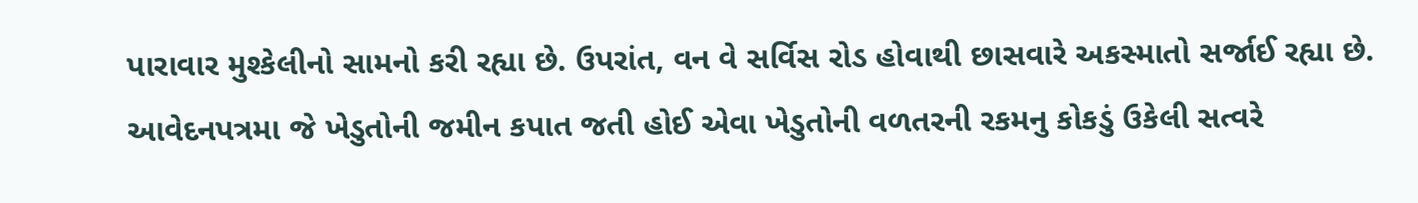પારાવાર મુશ્કેલીનો સામનો કરી રહ્યા છે. ઉપરાંત, વન વે સર્વિસ રોડ હોવાથી છાસવારે અકસ્માતો સર્જાઈ રહ્યા છે. આવેદનપત્રમા જે ખેડુતોની જમીન કપાત જતી હોઈ એવા ખેડુતોની વળતરની રકમનુ કોકડું ઉકેલી સત્વરે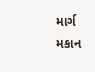માર્ગ મકાન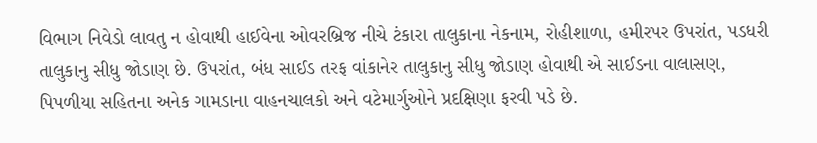વિભાગ નિવેડો લાવતુ ન હોવાથી હાઈવેના ઓવરબ્રિજ નીચે ટંકારા તાલુકાના નેકનામ, રોહીશાળા, હમીરપર ઉપરાંત, પડધરી તાલુકાનુ સીધુ જોડાણ છે. ઉપરાંત, બંધ સાઈડ તરફ વાંકાનેર તાલુકાનુ સીધુ જોડાણ હોવાથી એ સાઈડના વાલાસણ, પિપળીયા સહિતના અનેક ગામડાના વાહનચાલકો અને વટેમાર્ગુઓને પ્રદક્ષિણા ફરવી પડે છે.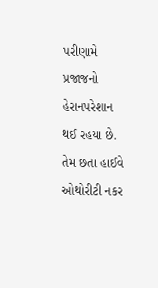પરીણામે પ્રજાજનો હેરાનપરેશાન થઈ રહયા છે. તેમ છતા હાઈવે ઓથોરીટી નકર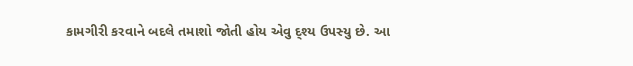કામગીરી કરવાને બદલે તમાશો જોતી હોય એવુ દ્શ્ય ઉપસ્યુ છે. આ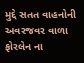મુદ્દે સતત વાહનોની અવરજવર વાળા ફોરલેન ના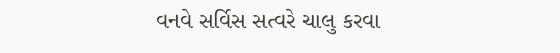વનવે સર્વિસ સત્વરે ચાલુ કરવા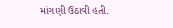માંગણી ઉઠાવી હતી.